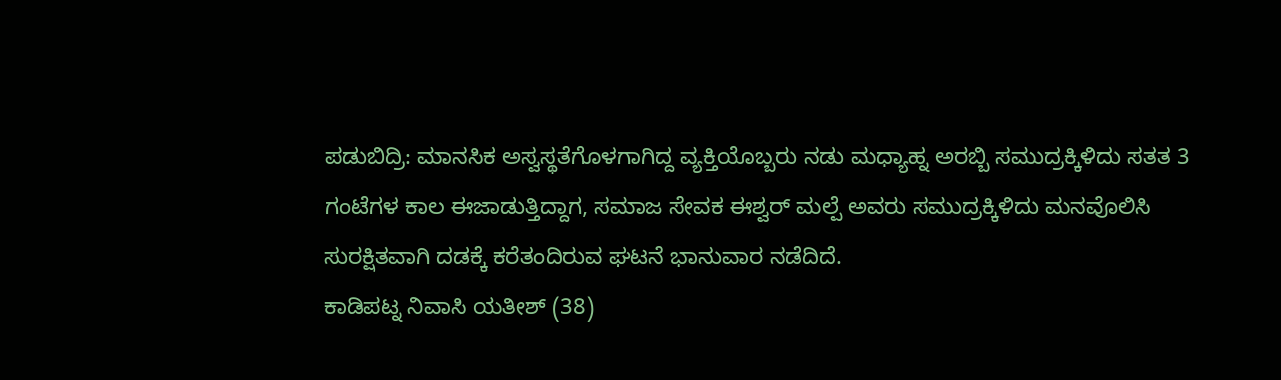ಪಡುಬಿದ್ರಿ: ಮಾನಸಿಕ ಅಸ್ವಸ್ಥತೆಗೊಳಗಾಗಿದ್ದ ವ್ಯಕ್ತಿಯೊಬ್ಬರು ನಡು ಮಧ್ಯಾಹ್ನ ಅರಬ್ಬಿ ಸಮುದ್ರಕ್ಕಿಳಿದು ಸತತ 3 ಗಂಟೆಗಳ ಕಾಲ ಈಜಾಡುತ್ತಿದ್ದಾಗ, ಸಮಾಜ ಸೇವಕ ಈಶ್ವರ್ ಮಲ್ಪೆ ಅವರು ಸಮುದ್ರಕ್ಕಿಳಿದು ಮನವೊಲಿಸಿ ಸುರಕ್ಷಿತವಾಗಿ ದಡಕ್ಕೆ ಕರೆತಂದಿರುವ ಘಟನೆ ಭಾನುವಾರ ನಡೆದಿದೆ.
ಕಾಡಿಪಟ್ನ ನಿವಾಸಿ ಯತೀಶ್ (38)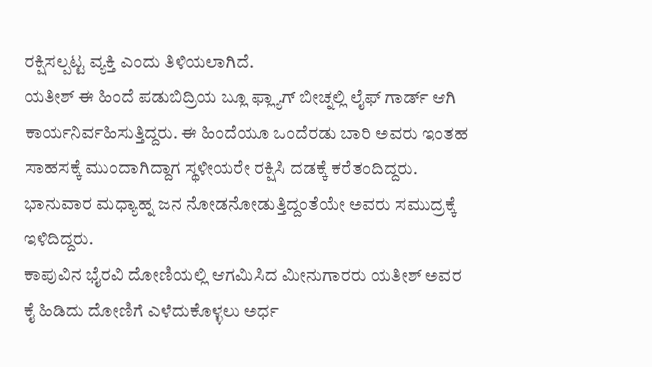ರಕ್ಷಿಸಲ್ಪಟ್ಟ ವ್ಯಕ್ತಿ ಎಂದು ತಿಳಿಯಲಾಗಿದೆ.
ಯತೀಶ್ ಈ ಹಿಂದೆ ಪಡುಬಿದ್ರಿಯ ಬ್ಲೂ ಫ್ಲ್ಯಾಗ್ ಬೀಚ್ನಲ್ಲಿ ಲೈಫ್ ಗಾರ್ಡ್ ಆಗಿ ಕಾರ್ಯನಿರ್ವಹಿಸುತ್ತಿದ್ದರು. ಈ ಹಿಂದೆಯೂ ಒಂದೆರಡು ಬಾರಿ ಅವರು ಇಂತಹ ಸಾಹಸಕ್ಕೆ ಮುಂದಾಗಿದ್ದಾಗ ಸ್ಥಳೀಯರೇ ರಕ್ಷಿಸಿ ದಡಕ್ಕೆ ಕರೆತಂದಿದ್ದರು. ಭಾನುವಾರ ಮಧ್ಯಾಹ್ನ ಜನ ನೋಡನೋಡುತ್ತಿದ್ದಂತೆಯೇ ಅವರು ಸಮುದ್ರಕ್ಕೆ ಇಳಿದಿದ್ದರು.
ಕಾಪುವಿನ ಭೈರವಿ ದೋಣಿಯಲ್ಲಿ ಆಗಮಿಸಿದ ಮೀನುಗಾರರು ಯತೀಶ್ ಅವರ ಕೈ ಹಿಡಿದು ದೋಣಿಗೆ ಎಳೆದುಕೊಳ್ಳಲು ಅರ್ಧ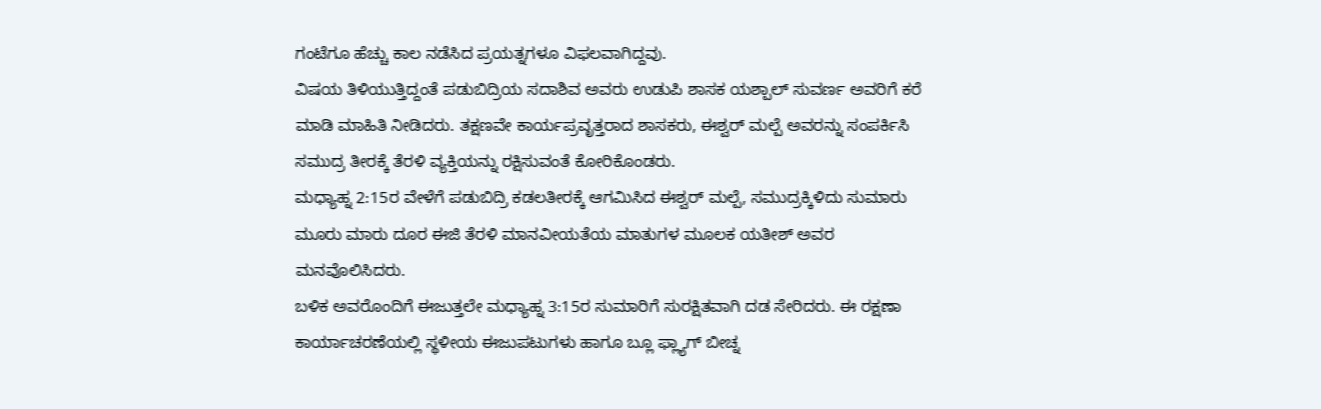ಗಂಟೆಗೂ ಹೆಚ್ಚು ಕಾಲ ನಡೆಸಿದ ಪ್ರಯತ್ನಗಳೂ ವಿಫಲವಾಗಿದ್ದವು.
ವಿಷಯ ತಿಳಿಯುತ್ತಿದ್ದಂತೆ ಪಡುಬಿದ್ರಿಯ ಸದಾಶಿವ ಅವರು ಉಡುಪಿ ಶಾಸಕ ಯಶ್ಪಾಲ್ ಸುವರ್ಣ ಅವರಿಗೆ ಕರೆ ಮಾಡಿ ಮಾಹಿತಿ ನೀಡಿದರು. ತಕ್ಷಣವೇ ಕಾರ್ಯಪ್ರವೃತ್ತರಾದ ಶಾಸಕರು, ಈಶ್ವರ್ ಮಲ್ಪೆ ಅವರನ್ನು ಸಂಪರ್ಕಿಸಿ ಸಮುದ್ರ ತೀರಕ್ಕೆ ತೆರಳಿ ವ್ಯಕ್ತಿಯನ್ನು ರಕ್ಷಿಸುವಂತೆ ಕೋರಿಕೊಂಡರು.
ಮಧ್ಯಾಹ್ನ 2:15ರ ವೇಳೆಗೆ ಪಡುಬಿದ್ರಿ ಕಡಲತೀರಕ್ಕೆ ಆಗಮಿಸಿದ ಈಶ್ವರ್ ಮಲ್ಪೆ, ಸಮುದ್ರಕ್ಕಿಳಿದು ಸುಮಾರು ಮೂರು ಮಾರು ದೂರ ಈಜಿ ತೆರಳಿ ಮಾನವೀಯತೆಯ ಮಾತುಗಳ ಮೂಲಕ ಯತೀಶ್ ಅವರ ಮನವೊಲಿಸಿದರು.
ಬಳಿಕ ಅವರೊಂದಿಗೆ ಈಜುತ್ತಲೇ ಮಧ್ಯಾಹ್ನ 3:15ರ ಸುಮಾರಿಗೆ ಸುರಕ್ಷಿತವಾಗಿ ದಡ ಸೇರಿದರು. ಈ ರಕ್ಷಣಾ ಕಾರ್ಯಾಚರಣೆಯಲ್ಲಿ ಸ್ಥಳೀಯ ಈಜುಪಟುಗಳು ಹಾಗೂ ಬ್ಲೂ ಫ್ಲ್ಯಾಗ್ ಬೀಚ್ನ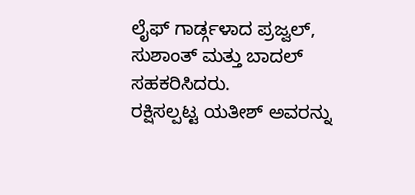ಲೈಫ್ ಗಾರ್ಡ್ಗಳಾದ ಪ್ರಜ್ವಲ್, ಸುಶಾಂತ್ ಮತ್ತು ಬಾದಲ್ ಸಹಕರಿಸಿದರು.
ರಕ್ಷಿಸಲ್ಪಟ್ಟ ಯತೀಶ್ ಅವರನ್ನು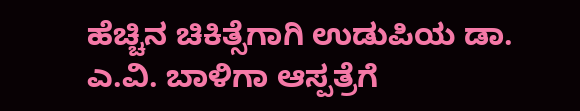ಹೆಚ್ಚಿನ ಚಿಕಿತ್ಸೆಗಾಗಿ ಉಡುಪಿಯ ಡಾ. ಎ.ವಿ. ಬಾಳಿಗಾ ಆಸ್ಪತ್ರೆಗೆ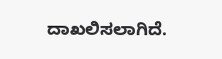ದಾಖಲಿಸಲಾಗಿದೆ.